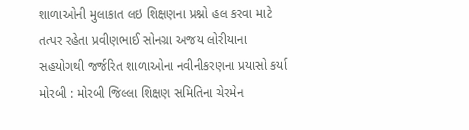શાળાઓની મુલાકાત લઇ શિક્ષણના પ્રશ્નો હલ કરવા માટે તત્પર રહેતા પ્રવીણભાઈ સોનગ્રા અજય લોરીયાના સહયોગથી જર્જરિત શાળાઓના નવીનીકરણના પ્રયાસો કર્યા મોરબી : મોરબી જિલ્લા શિક્ષણ સમિતિના ચેરમેન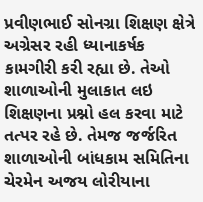પ્રવીણભાઈ સોનગ્રા શિક્ષણ ક્ષેત્રે અગ્રેસર રહી ધ્યાનાકર્ષક કામગીરી કરી રહ્યા છે. તેઓ શાળાઓની મુલાકાત લઇ શિક્ષણના પ્રશ્નો હલ કરવા માટે તત્પર રહે છે. તેમજ જર્જરિત શાળાઓની બાંધકામ સમિતિના ચેરમેન અજય લોરીયાના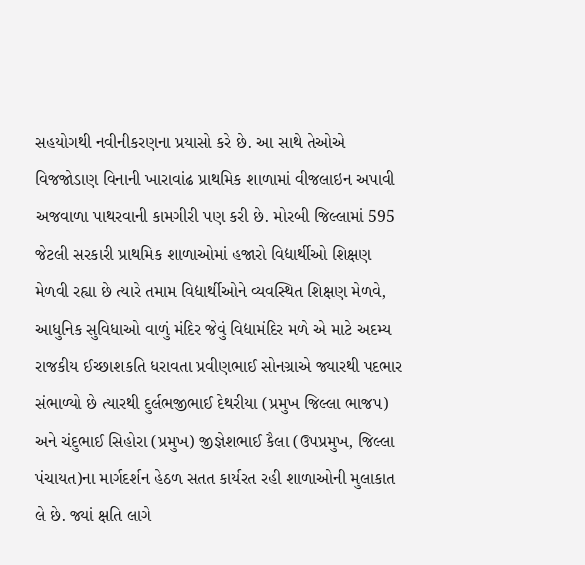સહયોગથી નવીનીકરણના પ્રયાસો કરે છે. આ સાથે તેઓએ વિજજોડાણ વિનાની ખારાવાંઢ પ્રાથમિક શાળામાં વીજલાઇન અપાવી અજવાળા પાથરવાની કામગીરી પણ કરી છે. મોરબી જિલ્લામાં 595 જેટલી સરકારી પ્રાથમિક શાળાઓમાં હજારો વિદ્યાર્થીઓ શિક્ષણ મેળવી રહ્યા છે ત્યારે તમામ વિદ્યાર્થીઓને વ્યવસ્થિત શિક્ષણ મેળવે, આધુનિક સુવિધાઓ વાળું મંદિર જેવું વિદ્યામંદિર મળે એ માટે અદમ્ય રાજકીય ઈચ્છાશકતિ ધરાવતા પ્રવીણભાઈ સોનગ્રાએ જ્યારથી પદભાર સંભાળ્યો છે ત્યારથી દુર્લભજીભાઈ દેથરીયા (પ્રમુખ જિલ્લા ભાજપ) અને ચંદુભાઈ સિહોરા (પ્રમુખ) જીજ્ઞેશભાઈ કૈલા (ઉપપ્રમુખ, જિલ્લા પંચાયત)ના માર્ગદર્શન હેઠળ સતત કાર્યરત રહી શાળાઓની મુલાકાત લે છે. જ્યાં ક્ષતિ લાગે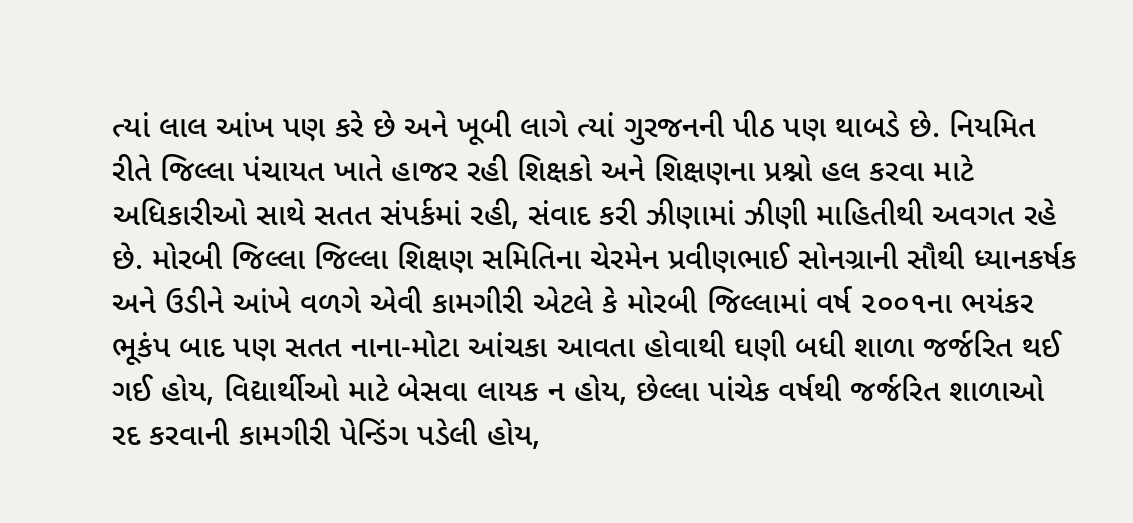ત્યાં લાલ આંખ પણ કરે છે અને ખૂબી લાગે ત્યાં ગુરજનની પીઠ પણ થાબડે છે. નિયમિત રીતે જિલ્લા પંચાયત ખાતે હાજર રહી શિક્ષકો અને શિક્ષણના પ્રશ્નો હલ કરવા માટે અધિકારીઓ સાથે સતત સંપર્કમાં રહી, સંવાદ કરી ઝીણામાં ઝીણી માહિતીથી અવગત રહે છે. મોરબી જિલ્લા જિલ્લા શિક્ષણ સમિતિના ચેરમેન પ્રવીણભાઈ સોનગ્રાની સૌથી ધ્યાનકર્ષક અને ઉડીને આંખે વળગે એવી કામગીરી એટલે કે મોરબી જિલ્લામાં વર્ષ ૨૦૦૧ના ભયંકર ભૂકંપ બાદ પણ સતત નાના-મોટા આંચકા આવતા હોવાથી ઘણી બધી શાળા જર્જરિત થઈ ગઈ હોય, વિદ્યાર્થીઓ માટે બેસવા લાયક ન હોય, છેલ્લા પાંચેક વર્ષથી જર્જરિત શાળાઓ રદ કરવાની કામગીરી પેન્ડિંગ પડેલી હોય,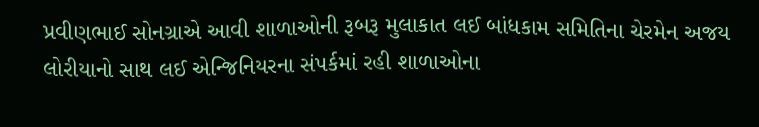પ્રવીણભાઈ સોનગ્રાએ આવી શાળાઓની રૂબરૂ મુલાકાત લઈ બાંધકામ સમિતિના ચેરમેન અજય લોરીયાનો સાથ લઈ એન્જિનિયરના સંપર્કમાં રહી શાળાઓના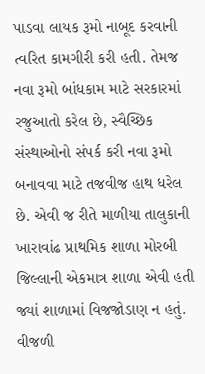પાડવા લાયક રૂમો નાબૂદ કરવાની ત્વરિત કામગીરી કરી હતી. તેમજ નવા રૂમો બાંધકામ માટે સરકારમાં રજુઆતો કરેલ છે, સ્વૈચ્છિક સંસ્થાઓનો સંપર્ક કરી નવા રૂમો બનાવવા માટે તજવીજ હાથ ધરેલ છે. એવી જ રીતે માળીયા તાલુકાની ખારાવાંઢ પ્રાથમિક શાળા મોરબી જિલ્લાની એકમાત્ર શાળા એવી હતી જ્યાં શાળામાં વિજજોડાણ ન હતું. વીજળી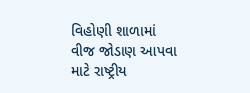વિહોણી શાળામાં વીજ જોડાણ આપવા માટે રાષ્ટ્રીય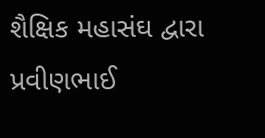શૈક્ષિક મહાસંઘ દ્વારા પ્રવીણભાઈ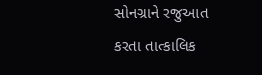સોનગ્રાને રજુઆત કરતા તાત્કાલિક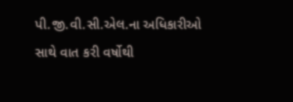પી.જી.વી.સી.એલ.ના અધિકારીઓ સાથે વાત કરી વર્ષોથી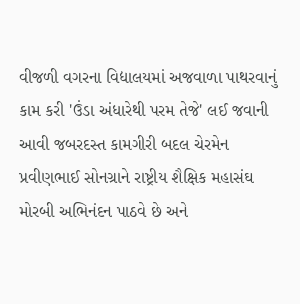વીજળી વગરના વિદ્યાલયમાં અજવાળા પાથરવાનું કામ કરી 'ઉંડા અંધારેથી પરમ તેજે' લઈ જવાની આવી જબરદસ્ત કામગીરી બદલ ચેરમેન પ્રવીણભાઈ સોનગ્રાને રાષ્ટ્રીય શૈક્ષિક મહાસંઘ મોરબી અભિનંદન પાઠવે છે અને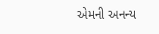એમની અનન્ય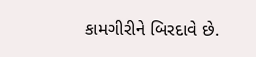કામગીરીને બિરદાવે છે.